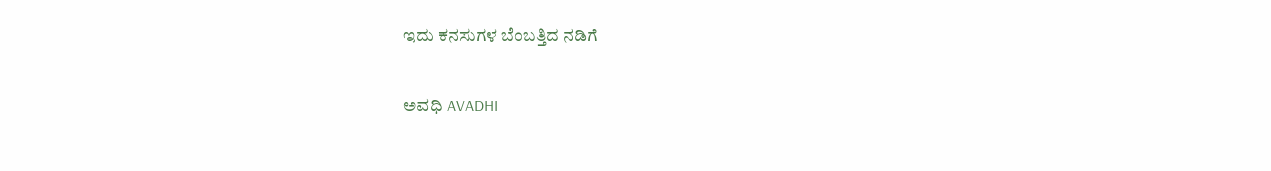ಇದು ಕನಸುಗಳ ಬೆಂಬತ್ತಿದ ನಡಿಗೆ‍

ಅವಧಿ AVADHI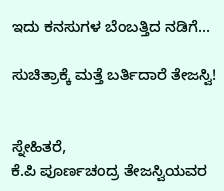ಇದು ಕನಸುಗಳ ಬೆಂಬತ್ತಿದ ನಡಿಗೆ...

ಸುಚಿತ್ರಾಕ್ಕೆ ಮತ್ತೆ ಬರ್ತಿದಾರೆ ತೇಜಸ್ವಿ!


ಸ್ನೇಹಿತರೆ,
ಕೆ.ಪಿ ಪೂರ್ಣಚಂದ್ರ ತೇಜಸ್ವಿಯವರ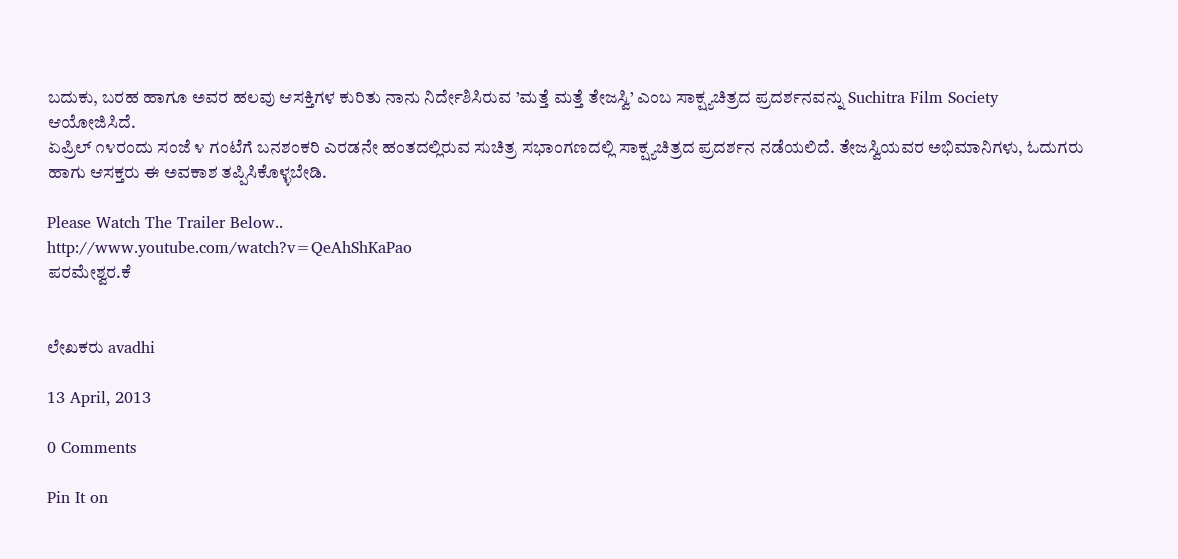ಬದುಕು, ಬರಹ ಹಾಗೂ ಅವರ ಹಲವು ಆಸಕ್ತಿಗಳ ಕುರಿತು ನಾನು ನಿರ್ದೇಶಿಸಿರುವ ’ಮತ್ತೆ ಮತ್ತೆ ತೇಜಸ್ವಿ’ ಎಂಬ ಸಾಕ್ಷ್ಯಚಿತ್ರದ ಪ್ರದರ್ಶನವನ್ನು Suchitra Film Society ಆಯೋಜಿಸಿದೆ.
ಏಪ್ರಿಲ್ ೧೪ರಂದು ಸಂಜೆ ೪ ಗಂಟೆಗೆ ಬನಶಂಕರಿ ಎರಡನೇ ಹಂತದಲ್ಲಿರುವ ಸುಚಿತ್ರ ಸಭಾಂಗಣದಲ್ಲಿ ಸಾಕ್ಷ್ಯಚಿತ್ರದ ಪ್ರದರ್ಶನ ನಡೆಯಲಿದೆ. ತೇಜಸ್ವಿಯವರ ಅಭಿಮಾನಿಗಳು, ಓದುಗರು ಹಾಗು ಆಸಕ್ತರು ಈ ಅವಕಾಶ ತಪ್ಪಿಸಿಕೊಳ್ಳಬೇಡಿ.

Please Watch The Trailer Below..
http://www.youtube.com/watch?v=QeAhShKaPao
ಪರಮೇಶ್ವರ.ಕೆ


ಲೇಖಕರು avadhi

13 April, 2013

0 Comments

Pin It on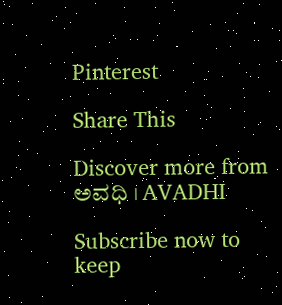Pinterest

Share This

Discover more from ಅವಧಿ । AVADHI

Subscribe now to keep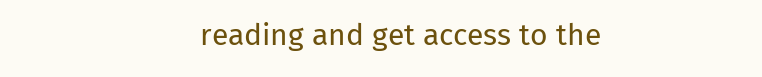reading and get access to the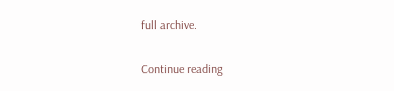full archive.

Continue reading